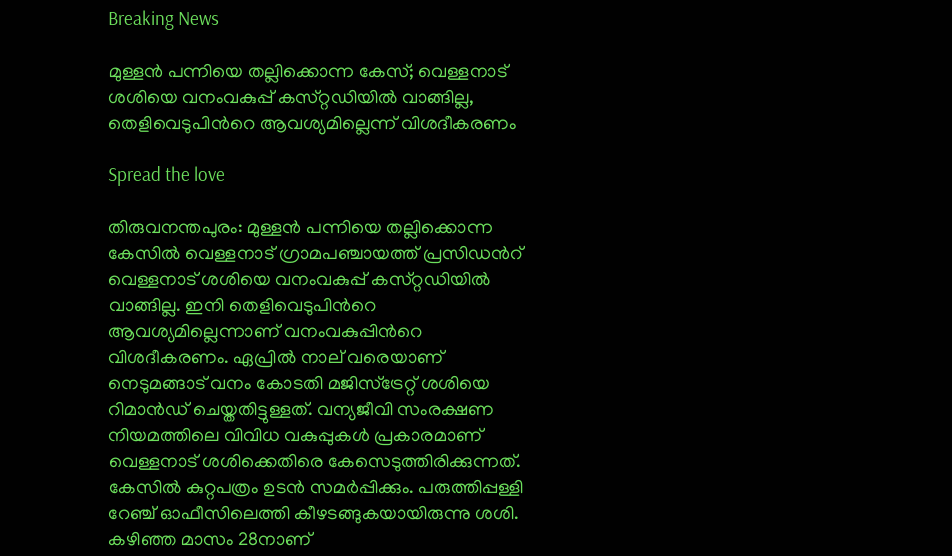Breaking News

മുള്ളന്‍ പന്നിയെ തല്ലിക്കൊന്ന കേസ്; വെള്ളനാട് ശശിയെ വനംവകുപ്പ് കസ്‌റ്റഡിയിൽ വാങ്ങില്ല, തെളിവെടുപിന്‍റെ ആവശ്യമില്ലെന്ന് വിശദീകരണം

Spread the love

തിരുവനന്തപുരം: മുള്ളന്‍ പന്നിയെ തല്ലിക്കൊന്ന കേസില്‍ വെള്ളനാട് ഗ്രാമപഞ്ചായത്ത് പ്രസി‍ഡന്‍റ് വെള്ളനാട് ശശിയെ വനംവകുപ്പ് കസ്‌റ്റഡിയിൽ വാങ്ങില്ല. ഇനി തെളിവെടുപിന്‍റെ ആവശ്യമില്ലെന്നാണ് വനംവകുപ്പിന്‍റെ വിശദീകരണം. ഏപ്രിൽ നാല് വരെയാണ് നെടുമങ്ങാട് വനം കോടതി മജിസ്ട്രേറ്റ് ശശിയെ റിമാൻഡ് ചെയ്തതിട്ടുള്ളത്. വന്യജീവി സംരക്ഷണ നിയമത്തിലെ വിവിധ വകുപ്പുകൾ പ്രകാരമാണ് വെള്ളനാട് ശശിക്കെതിരെ കേസെടുത്തിരിക്കുന്നത്. കേസില്‍ കുറ്റപത്രം ഉടൻ സമർപ്പിക്കും. പരുത്തിപ്പള്ളി റേഞ്ച് ഓഫീസിലെത്തി കീഴടങ്ങുകയായിരുന്നു ശശി. കഴിഞ്ഞ മാസം 28നാണ്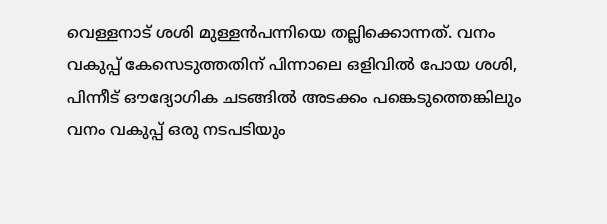വെള്ളനാട് ശശി മുള്ളൻപന്നിയെ തല്ലിക്കൊന്നത്. വനം വകുപ്പ് കേസെടുത്തതിന് പിന്നാലെ ഒളിവിൽ പോയ ശശി, പിന്നീട് ഔദ്യോഗിക ചടങ്ങിൽ അടക്കം പങ്കെടുത്തെങ്കിലും വനം വകുപ്പ് ഒരു നടപടിയും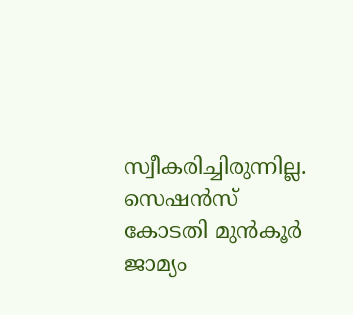സ്വീകരിച്ചിരുന്നില്ല. സെഷന്‍സ് കോടതി മുന്‍കൂർ ജാമ്യം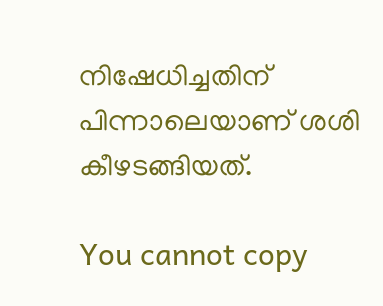നിഷേധിച്ചതിന് പിന്നാലെയാണ് ശശി കീഴടങ്ങിയത്.

You cannot copy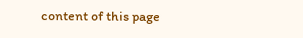content of this page